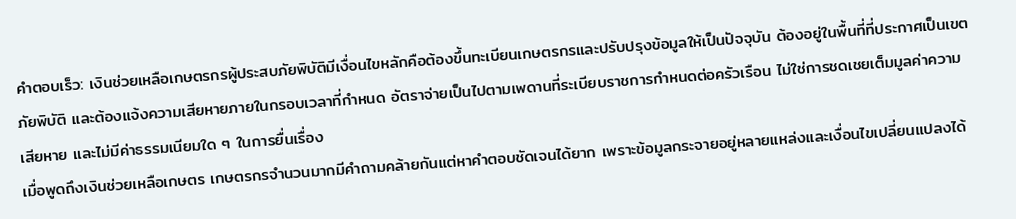คำตอบเร็ว: เงินช่วยเหลือเกษตรกรผู้ประสบภัยพิบัติมีเงื่อนไขหลักคือต้องขึ้นทะเบียนเกษตรกรและปรับปรุงข้อมูลให้เป็นปัจจุบัน ต้องอยู่ในพื้นที่ที่ประกาศเป็นเขตภัยพิบัติ และต้องแจ้งความเสียหายภายในกรอบเวลาที่กำหนด อัตราจ่ายเป็นไปตามเพดานที่ระเบียบราชการกำหนดต่อครัวเรือน ไม่ใช่การชดเชยเต็มมูลค่าความเสียหาย และไม่มีค่าธรรมเนียมใด ๆ ในการยื่นเรื่อง
เมื่อพูดถึงเงินช่วยเหลือเกษตร เกษตรกรจำนวนมากมีคำถามคล้ายกันแต่หาคำตอบชัดเจนได้ยาก เพราะข้อมูลกระจายอยู่หลายแหล่งและเงื่อนไขเปลี่ยนแปลงได้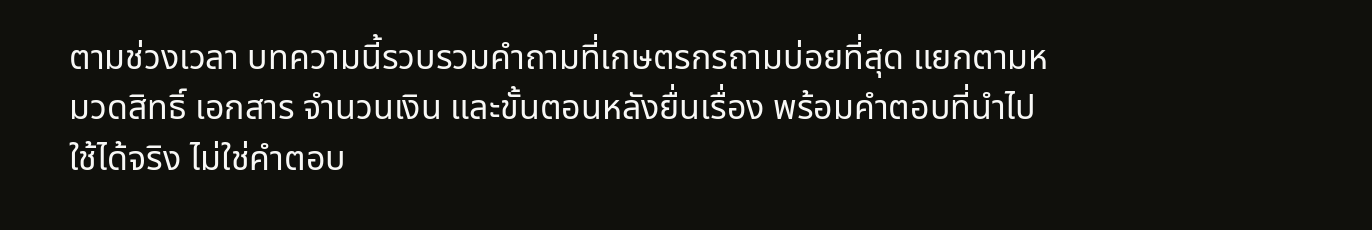ตามช่วงเวลา บทความนี้รวบรวมคำถามที่เกษตรกรถามบ่อยที่สุด แยกตามหมวดสิทธิ์ เอกสาร จำนวนเงิน และขั้นตอนหลังยื่นเรื่อง พร้อมคำตอบที่นำไปใช้ได้จริง ไม่ใช่คำตอบ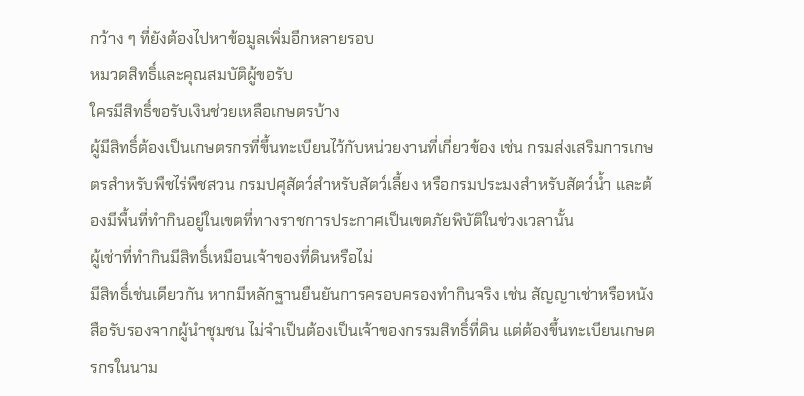กว้าง ๆ ที่ยังต้องไปหาข้อมูลเพิ่มอีกหลายรอบ
หมวดสิทธิ์และคุณสมบัติผู้ขอรับ
ใครมีสิทธิ์ขอรับเงินช่วยเหลือเกษตรบ้าง
ผู้มีสิทธิ์ต้องเป็นเกษตรกรที่ขึ้นทะเบียนไว้กับหน่วยงานที่เกี่ยวข้อง เช่น กรมส่งเสริมการเกษตรสำหรับพืชไร่พืชสวน กรมปศุสัตว์สำหรับสัตว์เลี้ยง หรือกรมประมงสำหรับสัตว์น้ำ และต้องมีพื้นที่ทำกินอยู่ในเขตที่ทางราชการประกาศเป็นเขตภัยพิบัติในช่วงเวลานั้น
ผู้เช่าที่ทำกินมีสิทธิ์เหมือนเจ้าของที่ดินหรือไม่
มีสิทธิ์เช่นเดียวกัน หากมีหลักฐานยืนยันการครอบครองทำกินจริง เช่น สัญญาเช่าหรือหนังสือรับรองจากผู้นำชุมชน ไม่จำเป็นต้องเป็นเจ้าของกรรมสิทธิ์ที่ดิน แต่ต้องขึ้นทะเบียนเกษตรกรในนาม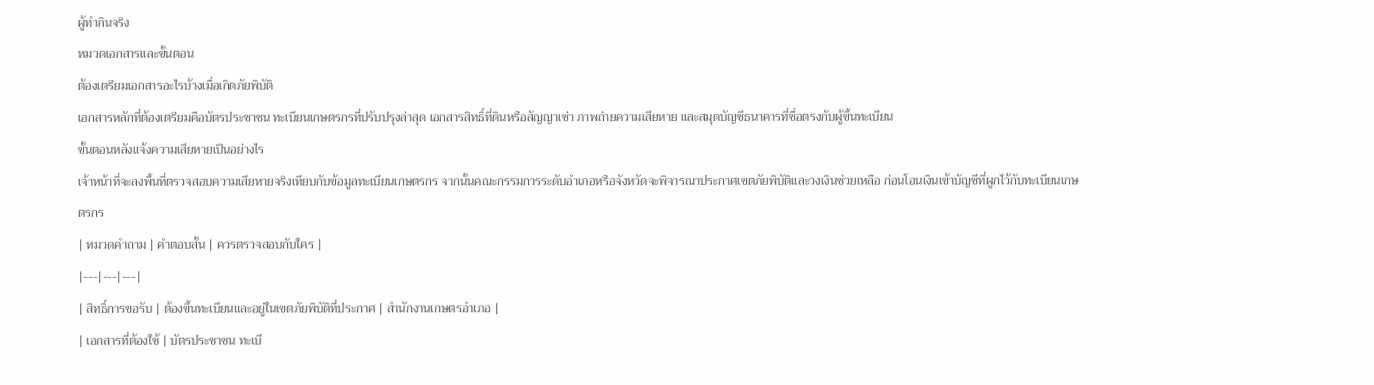ผู้ทำกินจริง
หมวดเอกสารและขั้นตอน
ต้องเตรียมเอกสารอะไรบ้างเมื่อเกิดภัยพิบัติ
เอกสารหลักที่ต้องเตรียมคือบัตรประชาชน ทะเบียนเกษตรกรที่ปรับปรุงล่าสุด เอกสารสิทธิ์ที่ดินหรือสัญญาเช่า ภาพถ่ายความเสียหาย และสมุดบัญชีธนาคารที่ชื่อตรงกับผู้ขึ้นทะเบียน
ขั้นตอนหลังแจ้งความเสียหายเป็นอย่างไร
เจ้าหน้าที่จะลงพื้นที่ตรวจสอบความเสียหายจริงเทียบกับข้อมูลทะเบียนเกษตรกร จากนั้นคณะกรรมการระดับอำเภอหรือจังหวัดจะพิจารณาประกาศเขตภัยพิบัติและวงเงินช่วยเหลือ ก่อนโอนเงินเข้าบัญชีที่ผูกไว้กับทะเบียนเกษตรกร
| หมวดคำถาม | คำตอบสั้น | ควรตรวจสอบกับใคร |
|---|---|---|
| สิทธิ์การขอรับ | ต้องขึ้นทะเบียนและอยู่ในเขตภัยพิบัติที่ประกาศ | สำนักงานเกษตรอำเภอ |
| เอกสารที่ต้องใช้ | บัตรประชาชน ทะเบี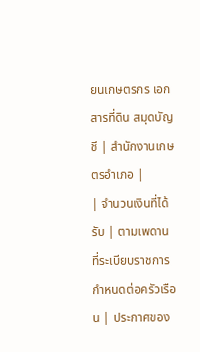ยนเกษตรกร เอกสารที่ดิน สมุดบัญชี | สำนักงานเกษตรอำเภอ |
| จำนวนเงินที่ได้รับ | ตามเพดานที่ระเบียบราชการกำหนดต่อครัวเรือน | ประกาศของ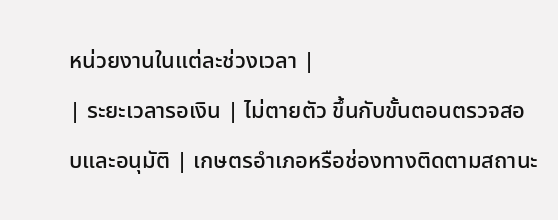หน่วยงานในแต่ละช่วงเวลา |
| ระยะเวลารอเงิน | ไม่ตายตัว ขึ้นกับขั้นตอนตรวจสอบและอนุมัติ | เกษตรอำเภอหรือช่องทางติดตามสถานะ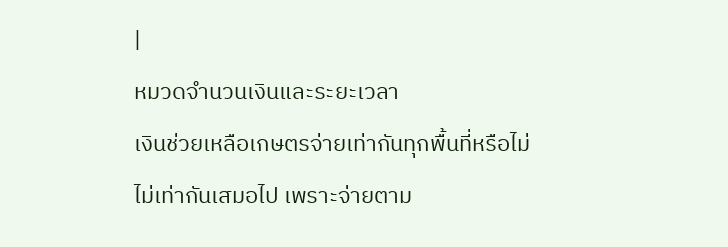|
หมวดจำนวนเงินและระยะเวลา
เงินช่วยเหลือเกษตรจ่ายเท่ากันทุกพื้นที่หรือไม่
ไม่เท่ากันเสมอไป เพราะจ่ายตาม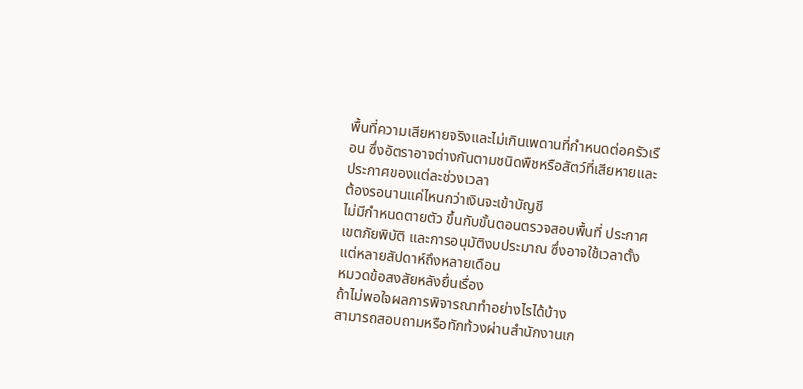พื้นที่ความเสียหายจริงและไม่เกินเพดานที่กำหนดต่อครัวเรือน ซึ่งอัตราอาจต่างกันตามชนิดพืชหรือสัตว์ที่เสียหายและประกาศของแต่ละช่วงเวลา
ต้องรอนานแค่ไหนกว่าเงินจะเข้าบัญชี
ไม่มีกำหนดตายตัว ขึ้นกับขั้นตอนตรวจสอบพื้นที่ ประกาศเขตภัยพิบัติ และการอนุมัติงบประมาณ ซึ่งอาจใช้เวลาตั้งแต่หลายสัปดาห์ถึงหลายเดือน
หมวดข้อสงสัยหลังยื่นเรื่อง
ถ้าไม่พอใจผลการพิจารณาทำอย่างไรได้บ้าง
สามารถสอบถามหรือทักท้วงผ่านสำนักงานเก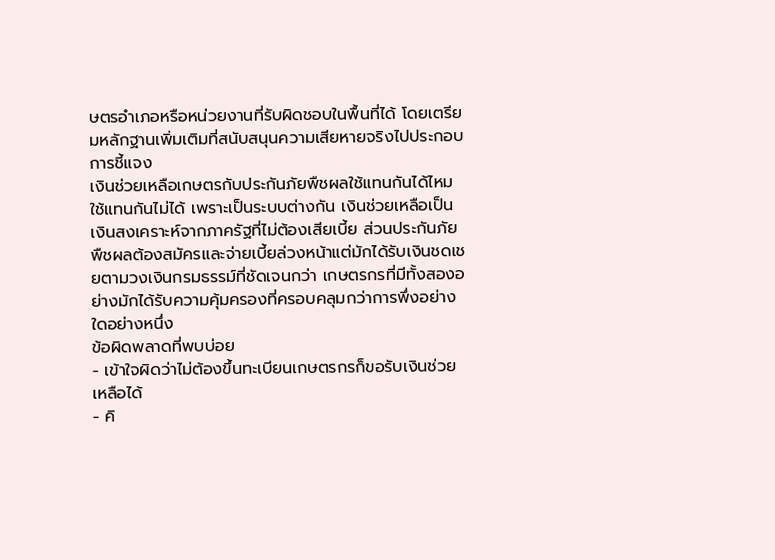ษตรอำเภอหรือหน่วยงานที่รับผิดชอบในพื้นที่ได้ โดยเตรียมหลักฐานเพิ่มเติมที่สนับสนุนความเสียหายจริงไปประกอบการชี้แจง
เงินช่วยเหลือเกษตรกับประกันภัยพืชผลใช้แทนกันได้ไหม
ใช้แทนกันไม่ได้ เพราะเป็นระบบต่างกัน เงินช่วยเหลือเป็นเงินสงเคราะห์จากภาครัฐที่ไม่ต้องเสียเบี้ย ส่วนประกันภัยพืชผลต้องสมัครและจ่ายเบี้ยล่วงหน้าแต่มักได้รับเงินชดเชยตามวงเงินกรมธรรม์ที่ชัดเจนกว่า เกษตรกรที่มีทั้งสองอย่างมักได้รับความคุ้มครองที่ครอบคลุมกว่าการพึ่งอย่างใดอย่างหนึ่ง
ข้อผิดพลาดที่พบบ่อย
- เข้าใจผิดว่าไม่ต้องขึ้นทะเบียนเกษตรกรก็ขอรับเงินช่วยเหลือได้
- คิ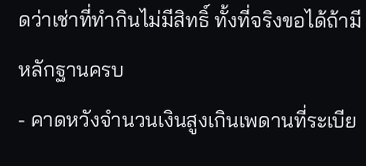ดว่าเช่าที่ทำกินไม่มีสิทธิ์ ทั้งที่จริงขอได้ถ้ามีหลักฐานครบ
- คาดหวังจำนวนเงินสูงเกินเพดานที่ระเบีย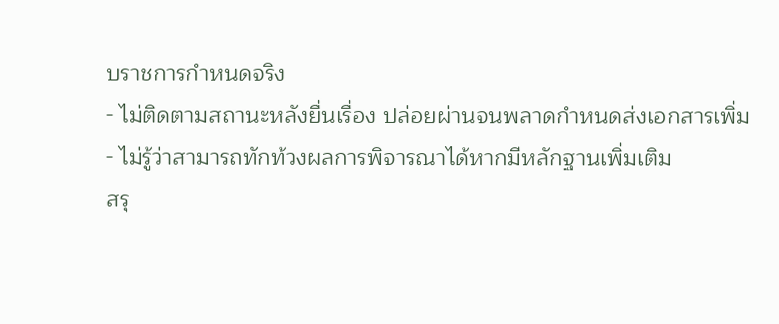บราชการกำหนดจริง
- ไม่ติดตามสถานะหลังยื่นเรื่อง ปล่อยผ่านจนพลาดกำหนดส่งเอกสารเพิ่ม
- ไม่รู้ว่าสามารถทักท้วงผลการพิจารณาได้หากมีหลักฐานเพิ่มเติม
สรุ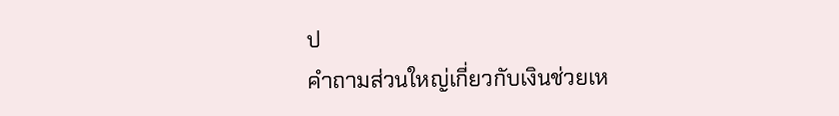ป
คำถามส่วนใหญ่เกี่ยวกับเงินช่วยเห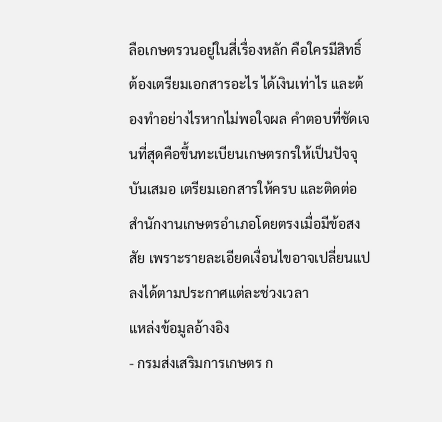ลือเกษตรวนอยู่ในสี่เรื่องหลัก คือใครมีสิทธิ์ ต้องเตรียมเอกสารอะไร ได้เงินเท่าไร และต้องทำอย่างไรหากไม่พอใจผล คำตอบที่ชัดเจนที่สุดคือขึ้นทะเบียนเกษตรกรให้เป็นปัจจุบันเสมอ เตรียมเอกสารให้ครบ และติดต่อสำนักงานเกษตรอำเภอโดยตรงเมื่อมีข้อสงสัย เพราะรายละเอียดเงื่อนไขอาจเปลี่ยนแปลงได้ตามประกาศแต่ละช่วงเวลา
แหล่งข้อมูลอ้างอิง
- กรมส่งเสริมการเกษตร ก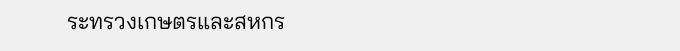ระทรวงเกษตรและสหกร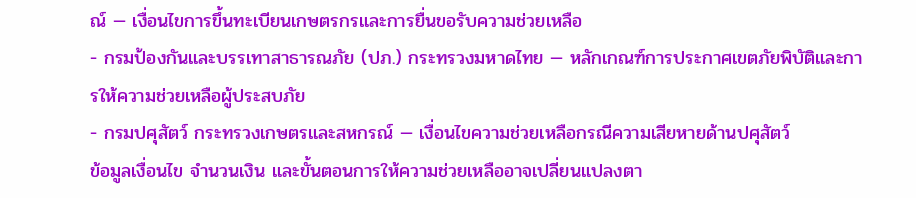ณ์ — เงื่อนไขการขึ้นทะเบียนเกษตรกรและการยื่นขอรับความช่วยเหลือ
- กรมป้องกันและบรรเทาสาธารณภัย (ปภ.) กระทรวงมหาดไทย — หลักเกณฑ์การประกาศเขตภัยพิบัติและการให้ความช่วยเหลือผู้ประสบภัย
- กรมปศุสัตว์ กระทรวงเกษตรและสหกรณ์ — เงื่อนไขความช่วยเหลือกรณีความเสียหายด้านปศุสัตว์
ข้อมูลเงื่อนไข จำนวนเงิน และขั้นตอนการให้ความช่วยเหลืออาจเปลี่ยนแปลงตา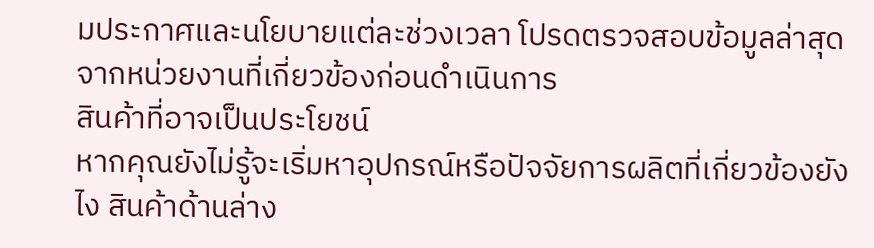มประกาศและนโยบายแต่ละช่วงเวลา โปรดตรวจสอบข้อมูลล่าสุดจากหน่วยงานที่เกี่ยวข้องก่อนดำเนินการ
สินค้าที่อาจเป็นประโยชน์
หากคุณยังไม่รู้จะเริ่มหาอุปกรณ์หรือปัจจัยการผลิตที่เกี่ยวข้องยังไง สินค้าด้านล่าง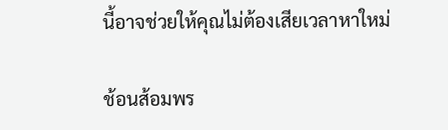นี้อาจช่วยให้คุณไม่ต้องเสียเวลาหาใหม่

ช้อนส้อมพร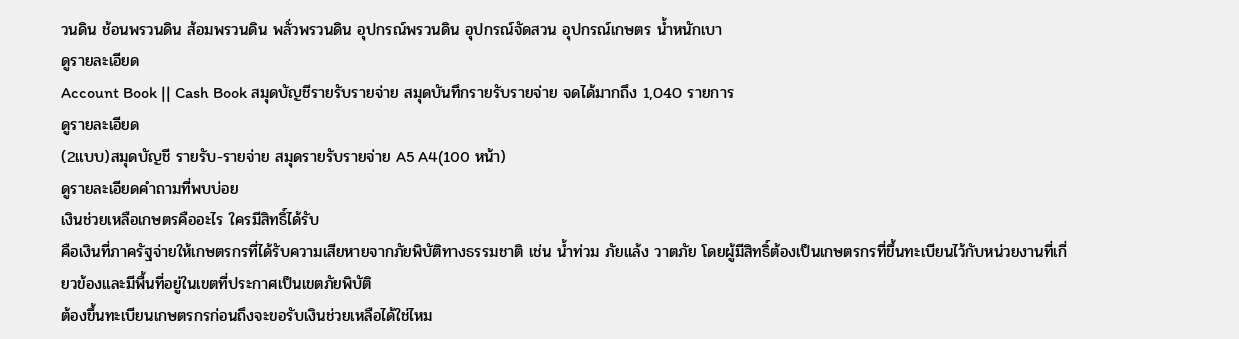วนดิน ช้อนพรวนดิน ส้อมพรวนดิน พลั่วพรวนดิน อุปกรณ์พรวนดิน อุปกรณ์จัดสวน อุปกรณ์เกษตร น้ำหนักเบา
ดูรายละเอียด
Account Book || Cash Book สมุดบัญชีรายรับรายจ่าย สมุดบันทึกรายรับรายจ่าย จดได้มากถึง 1,040 รายการ
ดูรายละเอียด
(2แบบ)สมุดบัญชี รายรับ-รายจ่าย สมุดรายรับรายจ่าย A5 A4(100 หน้า)
ดูรายละเอียดคำถามที่พบบ่อย
เงินช่วยเหลือเกษตรคืออะไร ใครมีสิทธิ์ได้รับ
คือเงินที่ภาครัฐจ่ายให้เกษตรกรที่ได้รับความเสียหายจากภัยพิบัติทางธรรมชาติ เช่น น้ำท่วม ภัยแล้ง วาตภัย โดยผู้มีสิทธิ์ต้องเป็นเกษตรกรที่ขึ้นทะเบียนไว้กับหน่วยงานที่เกี่ยวข้องและมีพื้นที่อยู่ในเขตที่ประกาศเป็นเขตภัยพิบัติ
ต้องขึ้นทะเบียนเกษตรกรก่อนถึงจะขอรับเงินช่วยเหลือได้ใช่ไหม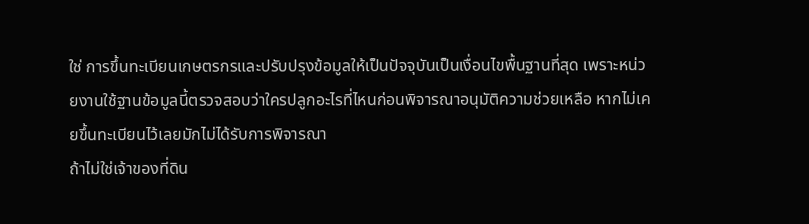ใช่ การขึ้นทะเบียนเกษตรกรและปรับปรุงข้อมูลให้เป็นปัจจุบันเป็นเงื่อนไขพื้นฐานที่สุด เพราะหน่วยงานใช้ฐานข้อมูลนี้ตรวจสอบว่าใครปลูกอะไรที่ไหนก่อนพิจารณาอนุมัติความช่วยเหลือ หากไม่เคยขึ้นทะเบียนไว้เลยมักไม่ได้รับการพิจารณา
ถ้าไม่ใช่เจ้าของที่ดิน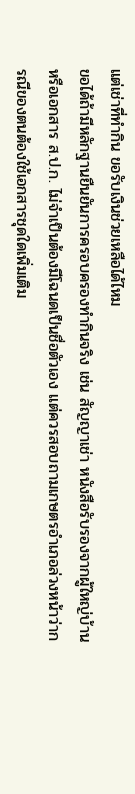แต่เช่าที่ทำกิน ขอรับเงินช่วยเหลือได้ไหม
ขอได้ถ้ามีหลักฐานยืนยันการครอบครองทำกินจริง เช่น สัญญาเช่า หนังสือรับรองจากผู้ใหญ่บ้าน หรือเอกสาร ส.ป.ก. ไม่จำเป็นต้องมีโฉนดเป็นชื่อตัวเอง แต่ควรสอบถามเกษตรอำเภอล่วงหน้าว่ากรณีของตนต้องใช้เอกสารชุดใดเพิ่มเติม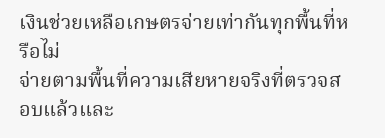เงินช่วยเหลือเกษตรจ่ายเท่ากันทุกพื้นที่หรือไม่
จ่ายตามพื้นที่ความเสียหายจริงที่ตรวจสอบแล้วและ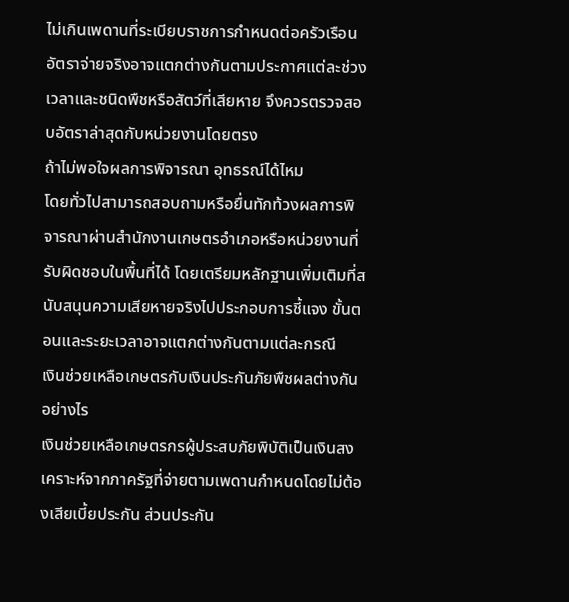ไม่เกินเพดานที่ระเบียบราชการกำหนดต่อครัวเรือน อัตราจ่ายจริงอาจแตกต่างกันตามประกาศแต่ละช่วงเวลาและชนิดพืชหรือสัตว์ที่เสียหาย จึงควรตรวจสอบอัตราล่าสุดกับหน่วยงานโดยตรง
ถ้าไม่พอใจผลการพิจารณา อุทธรณ์ได้ไหม
โดยทั่วไปสามารถสอบถามหรือยื่นทักท้วงผลการพิจารณาผ่านสำนักงานเกษตรอำเภอหรือหน่วยงานที่รับผิดชอบในพื้นที่ได้ โดยเตรียมหลักฐานเพิ่มเติมที่สนับสนุนความเสียหายจริงไปประกอบการชี้แจง ขั้นตอนและระยะเวลาอาจแตกต่างกันตามแต่ละกรณี
เงินช่วยเหลือเกษตรกับเงินประกันภัยพืชผลต่างกันอย่างไร
เงินช่วยเหลือเกษตรกรผู้ประสบภัยพิบัติเป็นเงินสงเคราะห์จากภาครัฐที่จ่ายตามเพดานกำหนดโดยไม่ต้องเสียเบี้ยประกัน ส่วนประกัน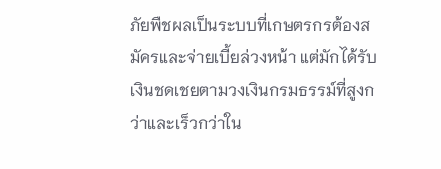ภัยพืชผลเป็นระบบที่เกษตรกรต้องสมัครและจ่ายเบี้ยล่วงหน้า แต่มักได้รับเงินชดเชยตามวงเงินกรมธรรม์ที่สูงกว่าและเร็วกว่าใน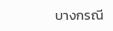บางกรณี